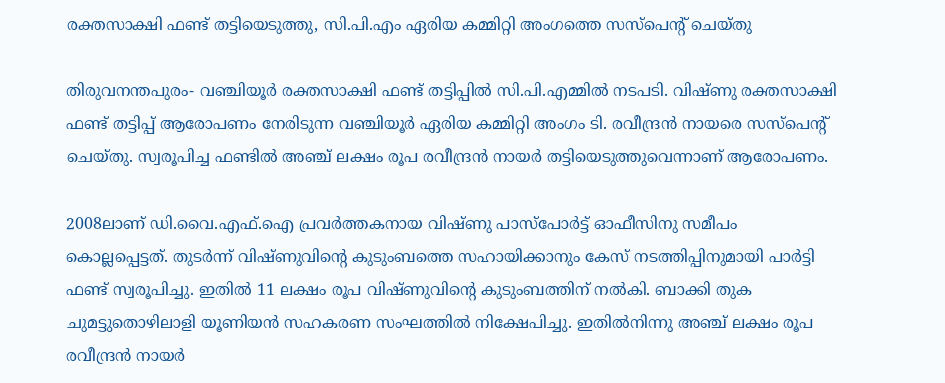രക്തസാക്ഷി ഫണ്ട് തട്ടിയെടുത്തു, സി.പി.എം ഏരിയ കമ്മിറ്റി അംഗത്തെ സസ്‌പെന്റ് ചെയ്തു

തിരുവനന്തപുരം- വഞ്ചിയൂര്‍ രക്തസാക്ഷി ഫണ്ട് തട്ടിപ്പില്‍ സി.പി.എമ്മില്‍ നടപടി. വിഷ്ണു രക്തസാക്ഷി ഫണ്ട് തട്ടിപ്പ് ആരോപണം നേരിടുന്ന വഞ്ചിയൂര്‍ ഏരിയ കമ്മിറ്റി അംഗം ടി. രവീന്ദ്രന്‍ നായരെ സസ്‌പെന്റ് ചെയ്തു. സ്വരൂപിച്ച ഫണ്ടില്‍ അഞ്ച് ലക്ഷം രൂപ രവീന്ദ്രന്‍ നായര്‍ തട്ടിയെടുത്തുവെന്നാണ് ആരോപണം.

2008ലാണ് ഡി.വൈ.എഫ്.ഐ പ്രവര്‍ത്തകനായ വിഷ്ണു പാസ്‌പോര്‍ട്ട് ഓഫീസിനു സമീപം കൊല്ലപ്പെട്ടത്. തുടര്‍ന്ന് വിഷ്ണുവിന്റെ കുടുംബത്തെ സഹായിക്കാനും കേസ് നടത്തിപ്പിനുമായി പാര്‍ട്ടി ഫണ്ട് സ്വരൂപിച്ചു. ഇതില്‍ 11 ലക്ഷം രൂപ വിഷ്ണുവിന്റെ കുടുംബത്തിന് നല്‍കി. ബാക്കി തുക ചുമട്ടുതൊഴിലാളി യൂണിയന്‍ സഹകരണ സംഘത്തില്‍ നിക്ഷേപിച്ചു. ഇതില്‍നിന്നു അഞ്ച് ലക്ഷം രൂപ രവീന്ദ്രന്‍ നായര്‍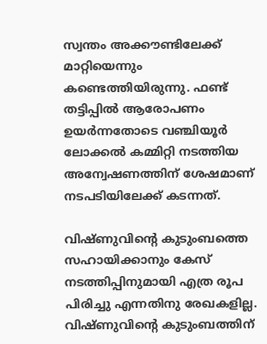സ്വന്തം അക്കൗണ്ടിലേക്ക് മാറ്റിയെന്നും കണ്ടെത്തിയിരുന്നു. ഫണ്ട് തട്ടിപ്പില്‍ ആരോപണം ഉയര്‍ന്നതോടെ വഞ്ചിയൂര്‍ ലോക്കല്‍ കമ്മിറ്റി നടത്തിയ അന്വേഷണത്തിന് ശേഷമാണ് നടപടിയിലേക്ക് കടന്നത്.

വിഷ്ണുവിന്റെ കുടുംബത്തെ സഹായിക്കാനും കേസ് നടത്തിപ്പിനുമായി എത്ര രൂപ പിരിച്ചു എന്നതിനു രേഖകളില്ല. വിഷ്ണുവിന്റെ കുടുംബത്തിന്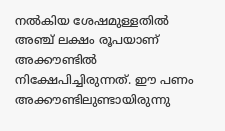നല്‍കിയ ശേഷമുള്ളതില്‍ അഞ്ച് ലക്ഷം രൂപയാണ് അക്കൗണ്ടില്‍ നിക്ഷേപിച്ചിരുന്നത്. ഈ പണം അക്കൗണ്ടിലുണ്ടായിരുന്നു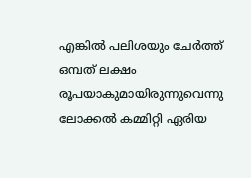എങ്കില്‍ പലിശയും ചേര്‍ത്ത് ഒമ്പത് ലക്ഷം രൂപയാകുമായിരുന്നുവെന്നു ലോക്കല്‍ കമ്മിറ്റി ഏരിയ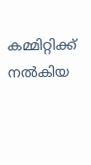കമ്മിറ്റിക്ക് നല്‍കിയ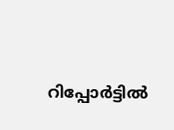റിപ്പോര്‍ട്ടില്‍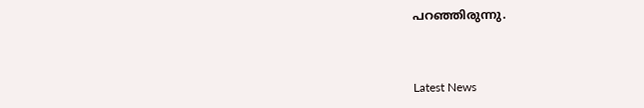പറഞ്ഞിരുന്നു.



Latest News